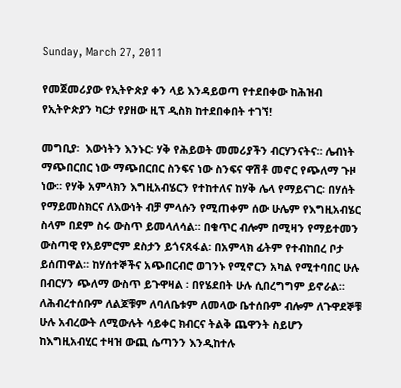Sunday, March 27, 2011

የመጀመሪያው የኢትዮጵያ ቀን ላይ እንዳይወጣ የተደበቀው ከሕዝብ የኢትዮጵያን ካርታ የያዘው ዚፕ ዲስክ ከተደበቀበት ተገኘ!

መግቢያ፡  እውነትን እንኑር፡ ሃቅ የሕይወት መመሪያችን ብርሃንናትና። ሌብነት ማጭበርበር ነው ማጭበርበር ስንፍና ነው ስንፍና ዋሽቶ መኖር የጭለማ ጉዞ ነው። የሃቅ አምላክን እግዚአብሄርን የተከተለና ከሃቅ ሌላ የማይናገር፡ በሃሰት የማይመስክርና ለእውነት ብቻ ምላሱን የሚጠቀም ሰው ሁሌም የእግዚአብሄር ስላም በደም ስሩ ውስጥ ይመላለሳል። በቁጥር ብሎም በሚዛን የማይተመን ውስጣዊ የአይምሮም ደስታን ይጎናጸፋል፡ በአምላክ ፊትም የተብከበረ ቦታ ይሰጠዋል። ከሃሰተኞችና አጭበርብሮ ወገንኑ የሚኖርን አካል የሚተባበር ሁሉ በብርሃን ጭለማ ውስጥ ይጉዋዛል ፡ በየሄደበት ሁሉ ሲበረግግም ይኖራል። ለሕብረተሰቡም ለልጆቹም ለባለቤቱም ለመላው ቤተሰቡም ብሎም ለጉዋደኞቹ ሁሉ አብረውት ለሚውሉት ሳይቀር ክብርና ትልቅ ጨዋንት ስይሆን ከእግዚአብሂር ተዛዝ ውጪ ሴጣንን እንዲከተሉ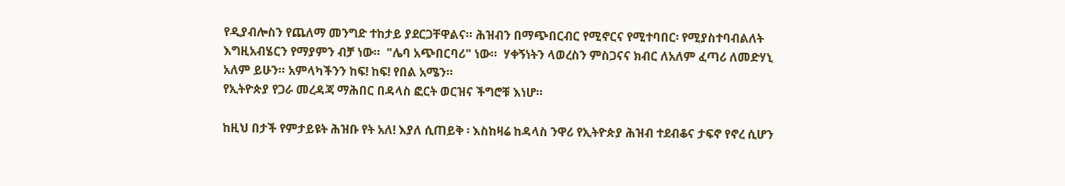የዲያብሎስን የጨለማ መንግድ ተከታይ ያደርጋቸዋልና። ሕዝብን በማጭበርብር የሚኖርና የሚተባበር፡ የሚያስተባብልለት እግዚአብሄርን የማያምን ብቻ ነው።  "ሌባ አጭበርባሪ" ነው።  ሃቀኝነትን ላወረስን ምስጋናና ክብር ለአለም ፈጣሪ ለመድሃኒ አለም ይሁን። አምላካችንን ከፍ! ከፍ! የበል አሜን።
የኢትዮጵያ የጋራ መረዳጃ ማሕበር በዳላስ ፎርት ወርዝና ችግሮቹ እነሆ።

ከዚህ በታች የምታይዩት ሕዝቡ የት አለ! እያለ ሲጠይቅ ፡ እስከዛሬ ከዳላስ ንዋሪ የኢትዮጵያ ሕዝብ ተደብቆና ታፍኖ የኖረ ሲሆን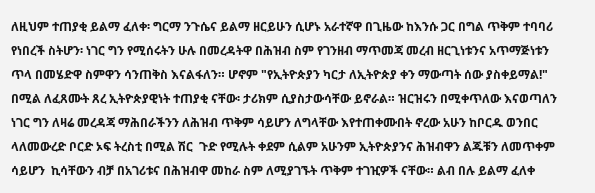ለዚህም ተጠያቂ ይልማ ፈለቀ፡ ግርማ ንጉሴና ይልማ ዘርይሁን ሲሆኑ አራተኛዋ በጊዜው ከእንሱ ጋር በግል ጥቅም ተባባሪ የነበረች ስትሆን፡ ነገር ግን የሚሰሩትን ሁሉ በመረዳትዋ በሕዝብ ስም የገንዘብ ማጥመጃ መረብ ዘርጊነቱንና አጥማጅነቱን ጥላ በመሄድዋ ስምዋን ሳንጠቅስ እናልፋለን። ሆኖም "የኢትዮጵያን ካርታ ለኢትዮጵያ ቀን ማውጣት ሰው ያስቀይማል!" በሚል ለፈጸሙት ጸረ ኢትዮጵያዊነት ተጠያቂ ናቸው፡ ታሪክም ሲያስታውሳቸው ይኖራል። ዝርዝሩን በሚቀጥለው እናወጣለን ነገር ግን ለዛሬ መረዳጃ ማሕበራችንን ለሕዝብ ጥቅም ሳይሆን ለግላቸው እየተጠቀሙበት ኖረው አሁን ከቦርዱ ወንበር ላለመውረድ ቦርድ ኦፍ ትረስቲ በሚል ሽር  ጉድ የሚሉት ቀደም ሲልም አሁንም ኢትዮጵያንና ሕዝብዋን ልጁቹን ለመጥቀም ሳይሆን  ኪሳቸውን ብቻ በአገሪቱና በሕዝብዋ መከራ ስም ለሚያገኙት ጥቅም ተገዢዎች ናቸው። ልብ በሉ ይልማ ፈለቀ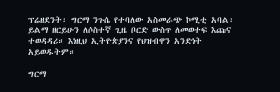ፕሬዘደንት፡ ግርማ ንጉሴ የተባለው አስመራጭ ኮሚቲ አባል፡ ይልማ ዘርይሁን ለሶስተኛ ጊዜ ቦርድ ውስጥ ለመወተፍ እጩና ተወዳዳሪ። እነዚህ ኢትዮጵያንና የህዝብዋን አንድነት አይወዱትም።

ግርማ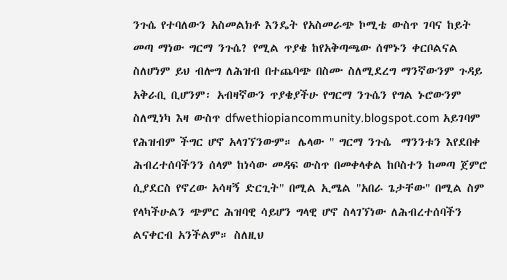ንጉሴ የተባለውን አስመልክቶ እንዴት የአስመራጭ ኮሚቴ ውስጥ ገባና ከይት መጣ ማነው ግርማ ንጉሴ? የሚል ጥያቄ ከየአቅጣጫው ሰሞኑን ቀርቦልናል ስለሆነም ይህ ብሎግ ለሕዝብ በተጨባጭ በስሙ ስለሚደረግ ማንኛውንም ጉዳይ አቅራቢ ቢሆንም፡ አብዛኛውን ጥያቄያችሁ የግርማ ንጉሴን የግል ኑሮውንም ስለሚነካ እዛ ውስጥ dfwethiopiancommunity.blogspot.com አይገባም የሕዝብም ችግር ሆኖ አላገኘንውም። ሌላው " ግርማ ንጉሴ  ማንንቱን እየደበቀ ሕብረተሰባችንን ሰላም ከነሳው መዳፍ ውስጥ በመቀላቀል ከቦስተን ከመጣ ጀምሮ ሲያደርስ የኖረው አሳዛኝ ድርጊት" በሚል ኢሜል "አበራ ጌታቸው" በሚል ስም የላካችሁልን ጭምር ሕዝባዊ ሳይሆን ግላዊ ሆኖ ስላገኘነው ለሕብረተሰባችን ልናቀርብ አንችልም። ስለዚህ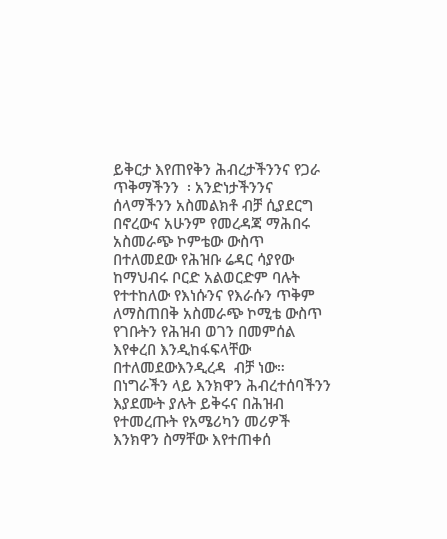ይቅርታ እየጠየቅን ሕብረታችንንና የጋራ ጥቅማችንን  ፡ አንድነታችንንና ሰላማችንን አስመልክቶ ብቻ ሲያደርግ በኖረውና አሁንም የመረዳጃ ማሕበሩ አስመራጭ ኮምቴው ውስጥ በተለመደው የሕዝቡ ሬዳር ሳያየው ከማህብሩ ቦርድ አልወርድም ባሉት የተተከለው የእነሱንና የእራሱን ጥቅም ለማስጠበቅ አስመራጭ ኮሚቴ ውስጥ የገቡትን የሕዝብ ወገን በመምሰል እየቀረበ እንዲከፋፍላቸው በተለመደውእንዲረዳ  ብቻ ነው። በነግራችን ላይ እንክዋን ሕብረተሰባችንን እያደሙት ያሉት ይቅሩና በሕዝብ የተመረጡት የአሜሪካን መሪዎች እንክዋን ስማቸው እየተጠቀሰ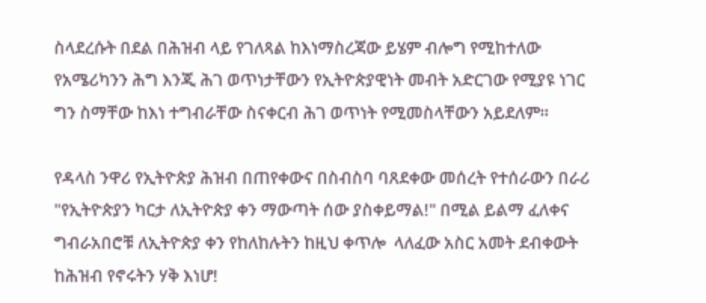ስላደረሱት በደል በሕዝብ ላይ የገለጻል ከእነማስረጃው ይሄም ብሎግ የሚከተለው የአሜሪካንን ሕግ እንጂ ሕገ ወጥነታቸውን የኢትዮጵያዊነት መብት አድርገው የሚያዩ ነገር ግን ስማቸው ከእነ ተግብራቸው ስናቀርብ ሕገ ወጥነት የሚመስላቸውን አይደለም።

የዳላስ ንዋሪ የኢትዮጵያ ሕዝብ በጠየቀውና በስብስባ ባጸደቀው መሰረት የተሰራውን በራሪ "የኢትዮጵያን ካርታ ለኢትዮጵያ ቀን ማውጣት ሰው ያስቀይማል!" በሚል ይልማ ፈለቀና ግብራአበሮቹ ለኢትዮጵያ ቀን የከለከሉትን ከዚህ ቀጥሎ  ላለፈው አስር አመት ደብቀውት ከሕዝብ የኖሩትን ሃቅ እነሆ!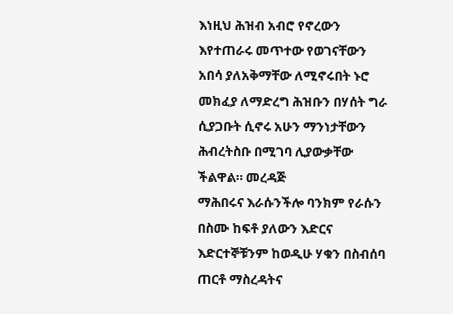እነዚህ ሕዝብ አብሮ የኖረውን እየተጠራሩ መጥተው የወገናቸውን አበሳ ያለአቅማቸው ለሚኖሩበት ኑሮ መክፈያ ለማድረግ ሕዝቡን በሃሰት ግራ ሲያጋቡት ሲኖሩ አሁን ማንነታቸውን ሕብረትስቡ በሚገባ ሊያውቃቸው ችልዋል። መረዳጅ
ማሕበሩና እራሱንችሎ ባንክም የራሱን በስሙ ከፍቶ ያለውን እድርና እድርተኞቹንም ከወዲሁ ሃቁን በስብሰባ ጠርቶ ማስረዳትና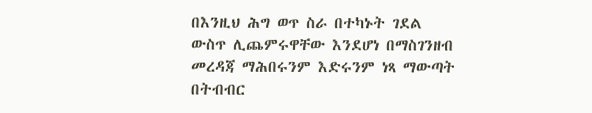በእንዚህ ሕግ ወጥ ስራ በተካኑት ገደል ውስጥ ሊጨምሩዋቸው እንደሆነ በማስገንዘብ መረዳጃ ማሕበሩንም እድሩንም ነጻ ማውጣት በትብብር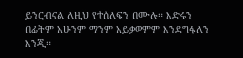ይንርብናል ለዚህ የተሰለፍን በሙሉ። እድሩን በፊትም አሁንም ማንም አይቃወምም እንደግፋለን እንጂ።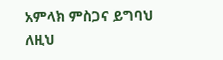አምላክ ምስጋና ይግባህ ለዚህ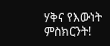ሃቅና የእውነት ምስክርንት!